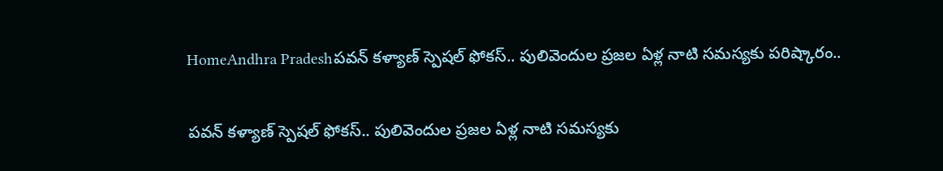HomeAndhra Pradeshపవన్ కళ్యాణ్ స్పెషల్ ఫోకస్.. పులివెందుల ప్రజల ఏళ్ల నాటి సమస్యకు పరిష్కారం..

పవన్ కళ్యాణ్ స్పెషల్ ఫోకస్.. పులివెందుల ప్రజల ఏళ్ల నాటి సమస్యకు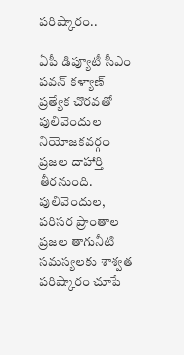పరిష్కారం..

ఏపీ డిప్యూటీ సీఎం పవన్ కళ్యాణ్ ప్రత్యేక చొరవతో పులివెందుల నియోజకవర్గం ప్రజల దాహార్తి తీరనుంది. పులివెందుల, పరిసర ప్రాంతాల ప్రజల తాగునీటి సమస్యలకు శాశ్వత పరిష్కారం చూపే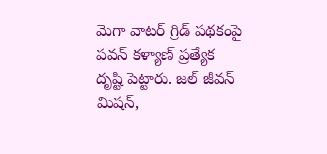మెగా వాటర్ గ్రిడ్ పథకంపై పవన్ కళ్యాణ్ ప్రత్యేక దృష్టి పెట్టారు. జల్ జీవన్ మిషన్,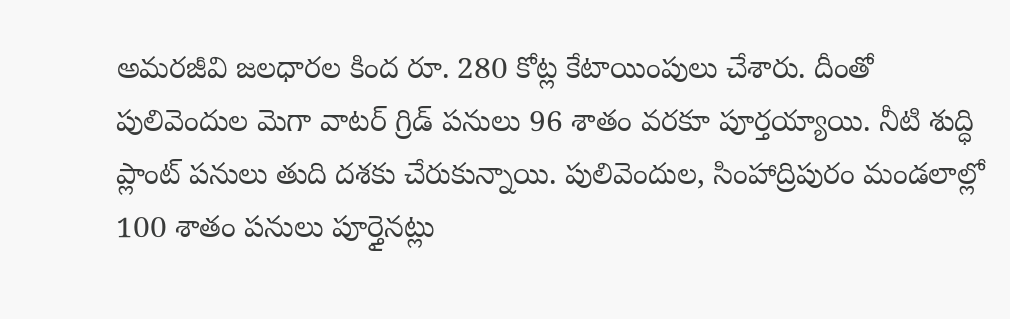అమరజీవి జలధారల కింద రూ. 280 కోట్ల కేటాయింపులు చేశారు. దీంతో పులివెందుల మెగా వాటర్ గ్రిడ్ పనులు 96 శాతం వరకూ పూర్తయ్యాయి. నీటి శుద్ధి ప్లాంట్ పనులు తుది దశకు చేరుకున్నాయి. పులివెందుల, సింహాద్రిపురం మండలాల్లో 100 శాతం పనులు పూర్తైనట్లు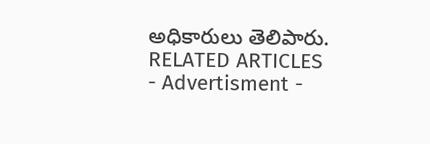అధికారులు తెలిపారు.
RELATED ARTICLES
- Advertisment -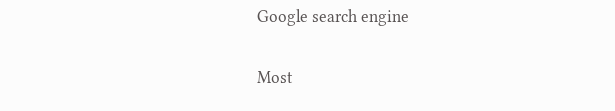Google search engine

Most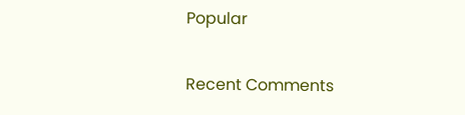Popular

Recent Comments